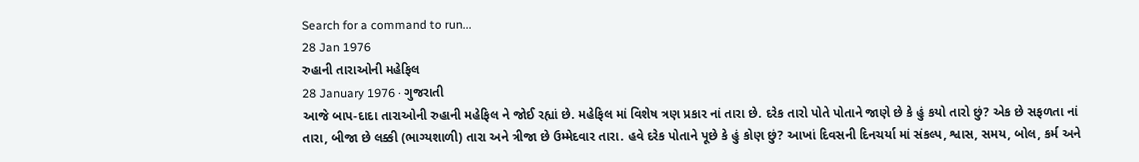Search for a command to run...
28 Jan 1976
રુહાની તારાઓની મહેફિલ
28 January 1976 · ગુજરાતી
આજે બાપ-દાદા તારાઓની રુહાની મહેફિલ ને જોઈ રહ્યાં છે. મહેફિલ માં વિશેષ ત્રણ પ્રકાર નાં તારા છે. દરેક તારો પોતે પોતાને જાણે છે કે હું કયો તારો છું? એક છે સફળતા નાં તારા, બીજા છે લક્કી (ભાગ્યશાળી) તારા અને ત્રીજા છે ઉમ્મેદવાર તારા. હવે દરેક પોતાને પૂછે કે હું કોણ છું? આખાં દિવસની દિનચર્યા માં સંકલ્પ, શ્વાસ, સમય, બોલ, કર્મ અને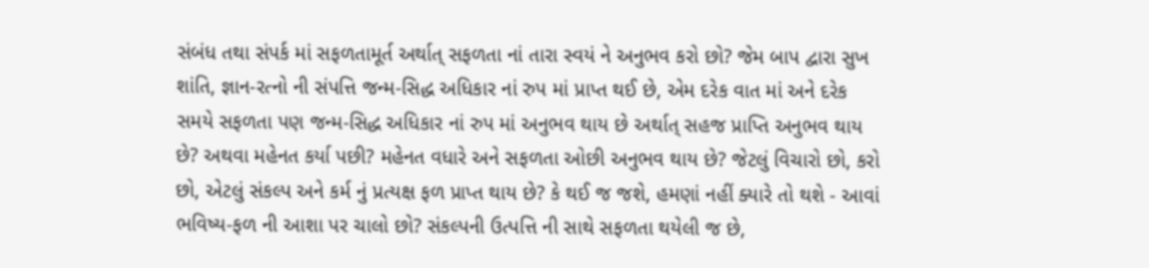સંબંધ તથા સંપર્ક માં સફળતામૂર્ત અર્થાત્ સફળતા નાં તારા સ્વયં ને અનુભવ કરો છો? જેમ બાપ દ્વારા સુખ શાંતિ, જ્ઞાન-રત્નો ની સંપત્તિ જન્મ-સિદ્ધ અધિકાર નાં રુપ માં પ્રાપ્ત થઈ છે, એમ દરેક વાત માં અને દરેક સમયે સફળતા પણ જન્મ-સિદ્ધ અધિકાર નાં રુપ માં અનુભવ થાય છે અર્થાત્ સહજ પ્રાપ્તિ અનુભવ થાય છે? અથવા મહેનત કર્યા પછી? મહેનત વધારે અને સફળતા ઓછી અનુભવ થાય છે? જેટલું વિચારો છો, કરો છો, એટલું સંકલ્પ અને કર્મ નું પ્રત્યક્ષ ફળ પ્રાપ્ત થાય છે? કે થઈ જ જશે, હમણાં નહીં ક્યારે તો થશે - આવાં ભવિષ્ય-ફળ ની આશા પર ચાલો છો? સંકલ્પની ઉત્પત્તિ ની સાથે સફળતા થયેલી જ છે,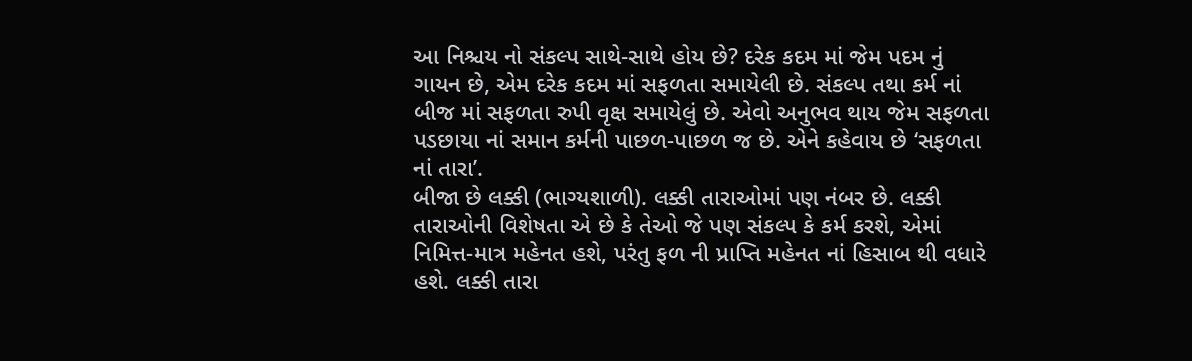આ નિશ્ચય નો સંકલ્પ સાથે-સાથે હોય છે? દરેક કદમ માં જેમ પદમ નું ગાયન છે, એમ દરેક કદમ માં સફળતા સમાયેલી છે. સંકલ્પ તથા કર્મ નાં બીજ માં સફળતા રુપી વૃક્ષ સમાયેલું છે. એવો અનુભવ થાય જેમ સફળતા પડછાયા નાં સમાન કર્મની પાછળ-પાછળ જ છે. એને કહેવાય છે ‘સફળતા નાં તારા’.
બીજા છે લક્કી (ભાગ્યશાળી). લક્કી તારાઓમાં પણ નંબર છે. લક્કી તારાઓની વિશેષતા એ છે કે તેઓ જે પણ સંકલ્પ કે કર્મ કરશે, એમાં નિમિત્ત-માત્ર મહેનત હશે, પરંતુ ફળ ની પ્રાપ્તિ મહેનત નાં હિસાબ થી વધારે હશે. લક્કી તારા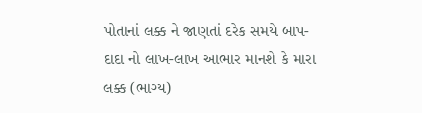પોતાનાં લક્ક ને જાણતાં દરેક સમયે બાપ-દાદા નો લાખ-લાખ આભાર માનશે કે મારા લક્ક (ભાગ્ય)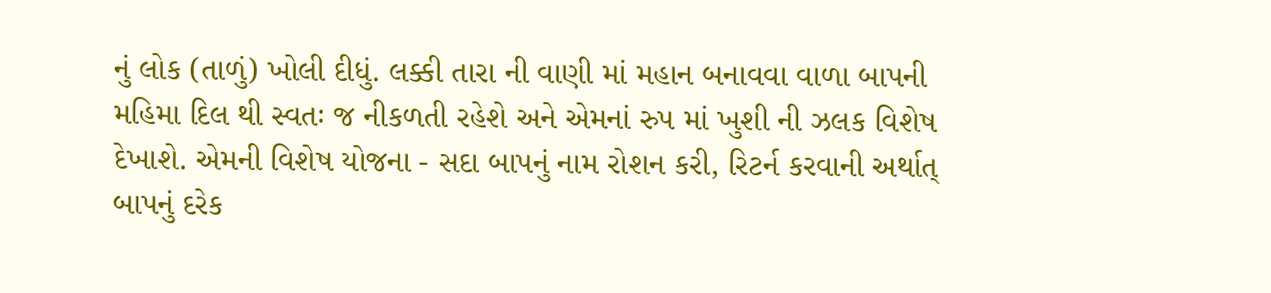નું લોક (તાળું) ખોલી દીધું. લક્કી તારા ની વાણી માં મહાન બનાવવા વાળા બાપની મહિમા દિલ થી સ્વતઃ જ નીકળતી રહેશે અને એમનાં રુપ માં ખુશી ની ઝલક વિશેષ દેખાશે. એમની વિશેષ યોજના - સદા બાપનું નામ રોશન કરી, રિટર્ન કરવાની અર્થાત્ બાપનું દરેક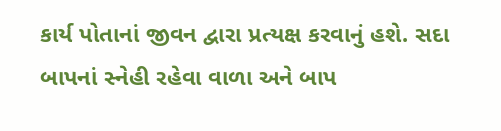કાર્ય પોતાનાં જીવન દ્વારા પ્રત્યક્ષ કરવાનું હશે. સદા બાપનાં સ્નેહી રહેવા વાળા અને બાપ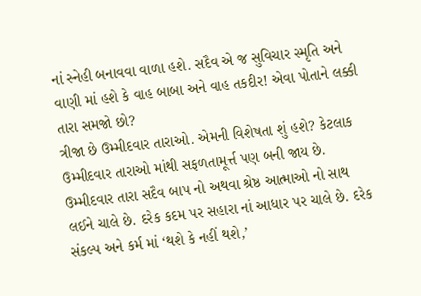નાં સ્નેહી બનાવવા વાળા હશે. સદૈવ એ જ સુવિચાર સ્મૃતિ અને વાણી માં હશે કે વાહ બાબા અને વાહ તકદીર! એવા પોતાને લક્કી તારા સમજો છો?
ત્રીજા છે ઉમ્મીદવાર તારાઓ. એમની વિશેષતા શું હશે? કેટલાક ઉમ્મીદવાર તારાઓ માંથી સફળતામૂર્ત્ત પણ બની જાય છે. ઉમ્મીદવાર તારા સદૈવ બાપ નો અથવા શ્રેષ્ઠ આત્માઓ નો સાથ લઈને ચાલે છે. દરેક કદમ પર સહારા નાં આધાર પર ચાલે છે. દરેક સંકલ્પ અને કર્મ માં ‘થશે કે નહીં થશે,’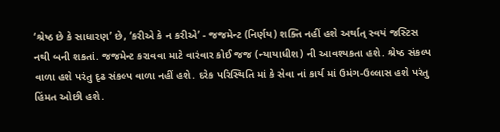‘શ્રેષ્ઠ છે કે સાધારણ’ છે, ‘કરીએ કે ન કરીએ’ - જજમેન્ટ (નિર્ણય) શક્તિ નહીં હશે અર્થાત્ સ્વયં જસ્ટિસ નથી બની શકતાં. જજમેન્ટ કરાવવા માટે વારંવાર કોઈ જજ (ન્યાયાધીશ) ની આવશ્યકતા હશે. શ્રેષ્ઠ સંકલ્પ વાળા હશે પરંતુ દૃઢ સંકલ્પ વાળા નહીં હશે. દરેક પરિસ્થિતિ માં કે સેવા નાં કાર્ય માં ઉમંગ-ઉલ્લાસ હશે પરંતુ હિંમત ઓછી હશે.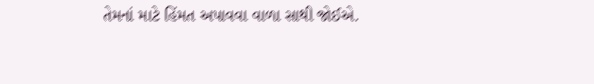તેમનાં માટે હિંમત અપાવવા વાળા સાથી જોઈએ.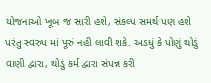યોજનાઓ ખૂબ જ સારી હશે, સંકલ્પ સમર્થ પણ હશે પરંતુ સ્વરુપ માં પૂરું નહી લાવી શકે. અડધું કે પોણું થોડું વાણી દ્વારા, થોડું કર્મ દ્વારા સંપન્ન કરી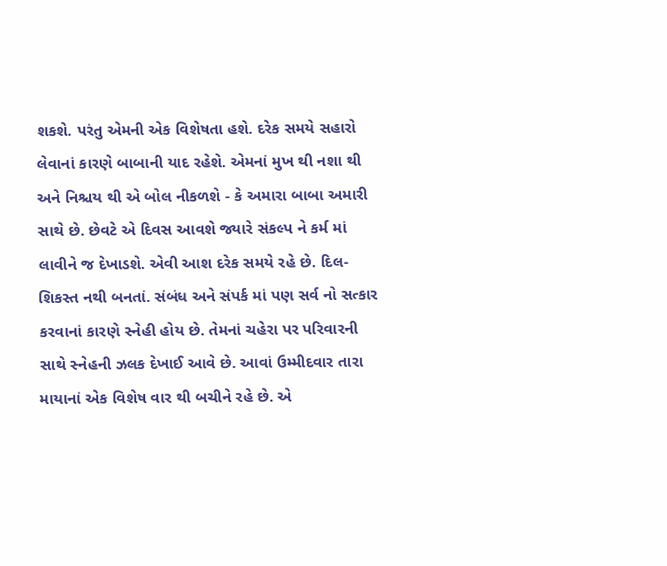શકશે. પરંતુ એમની એક વિશેષતા હશે. દરેક સમયે સહારો લેવાનાં કારણે બાબાની યાદ રહેશે. એમનાં મુખ થી નશા થી અને નિશ્ચય થી એ બોલ નીકળશે - કે અમારા બાબા અમારી સાથે છે. છેવટે એ દિવસ આવશે જ્યારે સંકલ્પ ને કર્મ માં લાવીને જ દેખાડશે. એવી આશ દરેક સમયે રહે છે. દિલ-શિકસ્ત નથી બનતાં. સંબંધ અને સંપર્ક માં પણ સર્વ નો સત્કાર કરવાનાં કારણે સ્નેહી હોય છે. તેમનાં ચહેરા પર પરિવારની સાથે સ્નેહની ઝલક દેખાઈ આવે છે. આવાં ઉમ્મીદવાર તારા માયાનાં એક વિશેષ વાર થી બચીને રહે છે. એ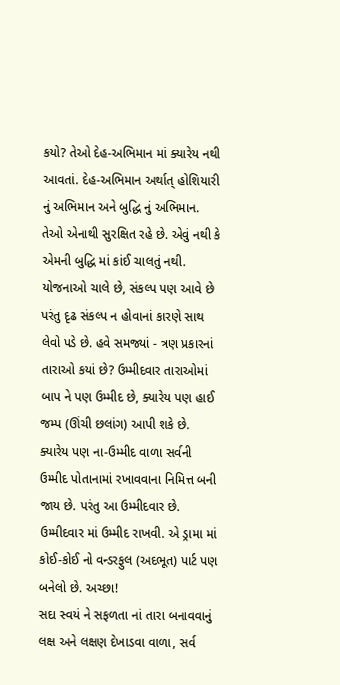કયો? તેઓ દેહ-અભિમાન માં ક્યારેય નથી આવતાં. દેહ-અભિમાન અર્થાત્ હોશિયારી નું અભિમાન અને બુદ્ધિ નું અભિમાન. તેઓ એનાથી સુરક્ષિત રહે છે. એવું નથી કે એમની બુદ્ધિ માં કાંઈ ચાલતું નથી. યોજનાઓ ચાલે છે, સંકલ્પ પણ આવે છે પરંતુ દૃઢ સંકલ્પ ન હોવાનાં કારણે સાથ લેવો પડે છે. હવે સમજ્યાં - ત્રણ પ્રકારનાં તારાઓ કયાં છે? ઉમ્મીદવાર તારાઓમાં બાપ ને પણ ઉમ્મીદ છે, ક્યારેય પણ હાઈ જમ્પ (ઊંચી છલાંગ) આપી શકે છે. ક્યારેય પણ ના-ઉમ્મીદ વાળા સર્વની ઉમ્મીદ પોતાનામાં રખાવવાના નિમિત્ત બની જાય છે. પરંતુ આ ઉમ્મીદવાર છે. ઉમ્મીદવાર માં ઉમ્મીદ રાખવી. એ ડ્રામા માં કોઈ-કોઈ નો વન્ડરફુલ (અદભૂત) પાર્ટ પણ બનેલો છે. અચ્છા!
સદા સ્વયં ને સફળતા નાં તારા બનાવવાનું લક્ષ અને લક્ષણ દેખાડવા વાળા, સર્વ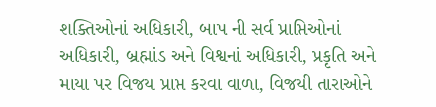શક્તિઓનાં અધિકારી, બાપ ની સર્વ પ્રાપ્તિઓનાં અધિકારી, બ્રહ્માંડ અને વિશ્વનાં અધિકારી, પ્રકૃતિ અને માયા પર વિજય પ્રાપ્ત કરવા વાળા, વિજયી તારાઓને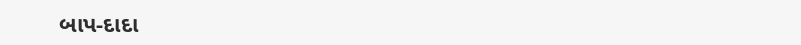બાપ-દાદા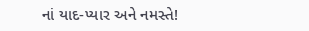નાં યાદ-પ્યાર અને નમસ્તે!